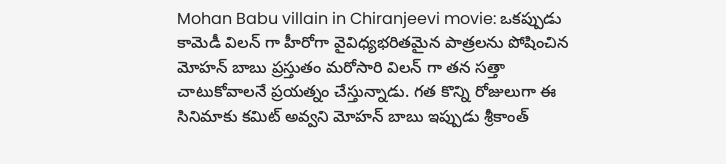Mohan Babu villain in Chiranjeevi movie: ఒకప్పుడు కామెడీ విలన్ గా హీరోగా వైవిధ్యభరితమైన పాత్రలను పోషించిన మోహన్ బాబు ప్రస్తుతం మరోసారి విలన్ గా తన సత్తా చాటుకోవాలనే ప్రయత్నం చేస్తున్నాడు. గత కొన్ని రోజులుగా ఈ సినిమాకు కమిట్ అవ్వని మోహన్ బాబు ఇప్పుడు శ్రీకాంత్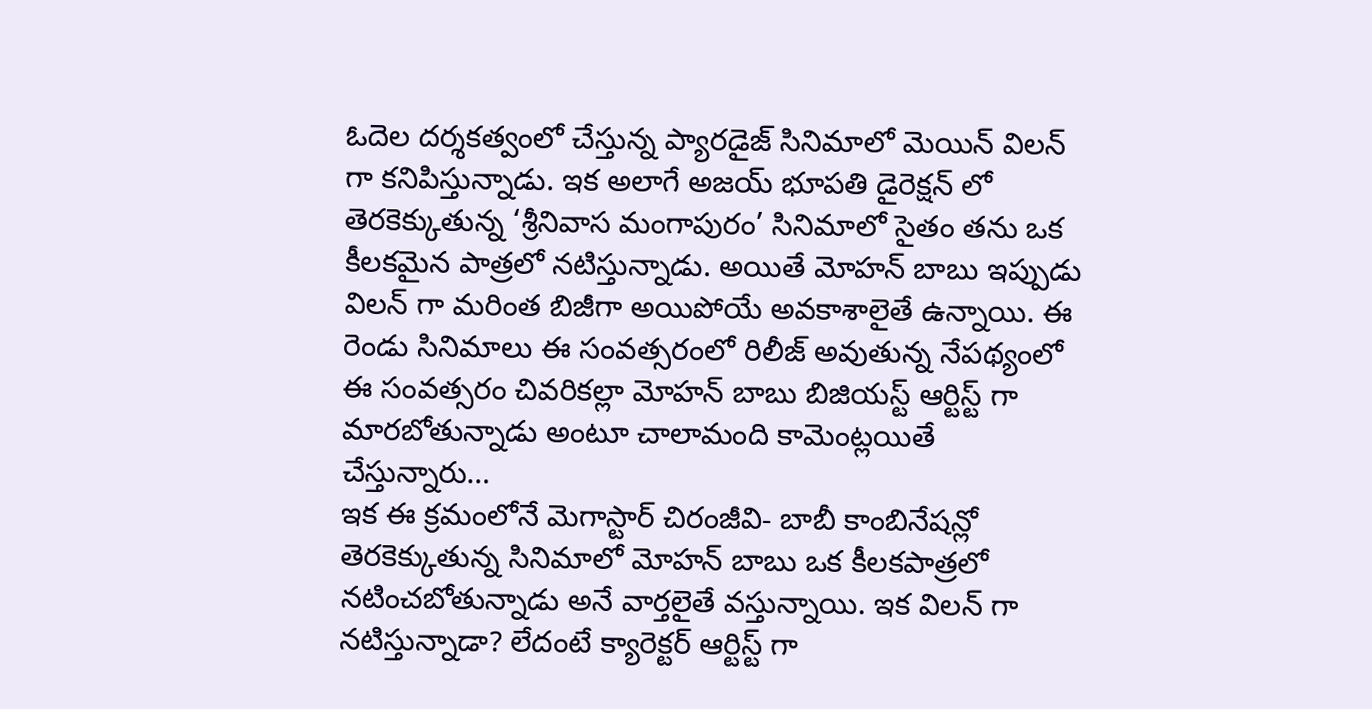ఓదెల దర్శకత్వంలో చేస్తున్న ప్యారడైజ్ సినిమాలో మెయిన్ విలన్ గా కనిపిస్తున్నాడు. ఇక అలాగే అజయ్ భూపతి డైరెక్షన్ లో తెరకెక్కుతున్న ‘శ్రీనివాస మంగాపురం’ సినిమాలో సైతం తను ఒక కీలకమైన పాత్రలో నటిస్తున్నాడు. అయితే మోహన్ బాబు ఇప్పుడు విలన్ గా మరింత బిజీగా అయిపోయే అవకాశాలైతే ఉన్నాయి. ఈ రెండు సినిమాలు ఈ సంవత్సరంలో రిలీజ్ అవుతున్న నేపథ్యంలో ఈ సంవత్సరం చివరికల్లా మోహన్ బాబు బిజియస్ట్ ఆర్టిస్ట్ గా మారబోతున్నాడు అంటూ చాలామంది కామెంట్లయితే చేస్తున్నారు…
ఇక ఈ క్రమంలోనే మెగాస్టార్ చిరంజీవి- బాబీ కాంబినేషన్లో తెరకెక్కుతున్న సినిమాలో మోహన్ బాబు ఒక కీలకపాత్రలో నటించబోతున్నాడు అనే వార్తలైతే వస్తున్నాయి. ఇక విలన్ గా నటిస్తున్నాడా? లేదంటే క్యారెక్టర్ ఆర్టిస్ట్ గా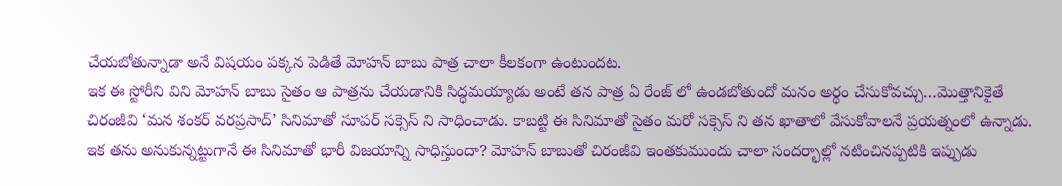చేయబోతున్నాడా అనే విషయం పక్కన పెడితే మోహన్ బాబు పాత్ర చాలా కీలకంగా ఉంటుందట.
ఇక ఈ స్టోరీని విని మోహన్ బాబు సైతం ఆ పాత్రను చేయడానికి సిద్ధమయ్యాడు అంటే తన పాత్ర ఏ రేంజ్ లో ఉండబోతుందో మనం అర్థం చేసుకోవచ్చు…మొత్తానికైతే చిరంజీవి ‘మన శంకర్ వరప్రసాద్’ సినిమాతో సూపర్ సక్సెస్ ని సాధించాడు. కాబట్టి ఈ సినిమాతో సైతం మరో సక్సెస్ ని తన ఖాతాలో వేసుకోవాలనే ప్రయత్నంలో ఉన్నాడు.
ఇక తను అనుకున్నట్టుగానే ఈ సినిమాతో భారీ విజయాన్ని సాధిస్తుందా? మోహన్ బాబుతో చిరంజీవి ఇంతకుముందు చాలా సందర్భాల్లో నటించినప్పటికి ఇప్పుడు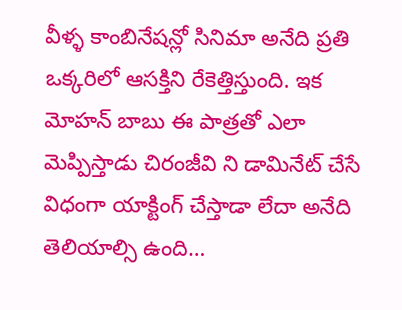వీళ్ళ కాంబినేషన్లో సినిమా అనేది ప్రతి ఒక్కరిలో ఆసక్తిని రేకెత్తిస్తుంది. ఇక మోహన్ బాబు ఈ పాత్రతో ఎలా మెప్పిస్తాడు చిరంజీవి ని డామినేట్ చేసే విధంగా యాక్టింగ్ చేస్తాడా లేదా అనేది తెలియాల్సి ఉంది…